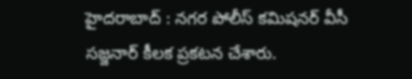హైదరాబాద్ : నగర పోలీస్ కమిషనర్ వీసీ సజ్జనార్ కీలక ప్రకటన చేశారు.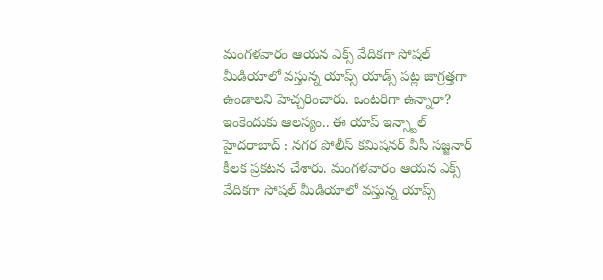మంగళవారం ఆయన ఎక్స్ వేదికగా సోషల్ మీడియాలో వస్తున్న యాప్స్ యాడ్స్ పట్ల జాగ్రత్తగా ఉండాలని హెచ్చరించారు. ఒంటరిగా ఉన్నారా? ఇంకెందుకు ఆలస్యం.. ఈ యాప్ ఇన్స్టాల్
హైదరాబాద్ : నగర పోలీస్ కమిషనర్ వీసీ సజ్జనార్ కీలక ప్రకటన చేశారు. మంగళవారం ఆయన ఎక్స్ వేదికగా సోషల్ మీడియాలో వస్తున్న యాప్స్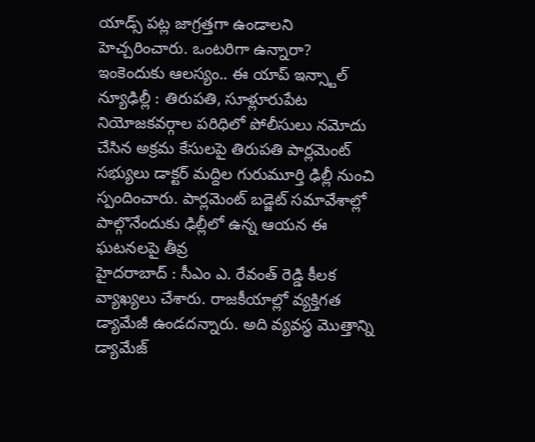యాడ్స్ పట్ల జాగ్రత్తగా ఉండాలని హెచ్చరించారు. ఒంటరిగా ఉన్నారా? ఇంకెందుకు ఆలస్యం.. ఈ యాప్ ఇన్స్టాల్
న్యూఢిల్లీ : తిరుపతి, సూళ్లూరుపేట నియోజకవర్గాల పరిధిలో పోలీసులు నమోదు చేసిన అక్రమ కేసులపై తిరుపతి పార్లమెంట్ సభ్యులు డాక్టర్ మద్దిల గురుమూర్తి ఢిల్లీ నుంచి స్పందించారు. పార్లమెంట్ బడ్జెట్ సమావేశాల్లో పాల్గొనేందుకు ఢిల్లీలో ఉన్న ఆయన ఈ ఘటనలపై తీవ్ర
హైదరాబాద్ : సీఎం ఎ. రేవంత్ రెడ్డి కీలక వ్యాఖ్యలు చేశారు. రాజకీయాల్లో వ్యక్తిగత డ్యామేజీ ఉండదన్నారు. అది వ్యవస్థ మొత్తాన్ని డ్యామేజ్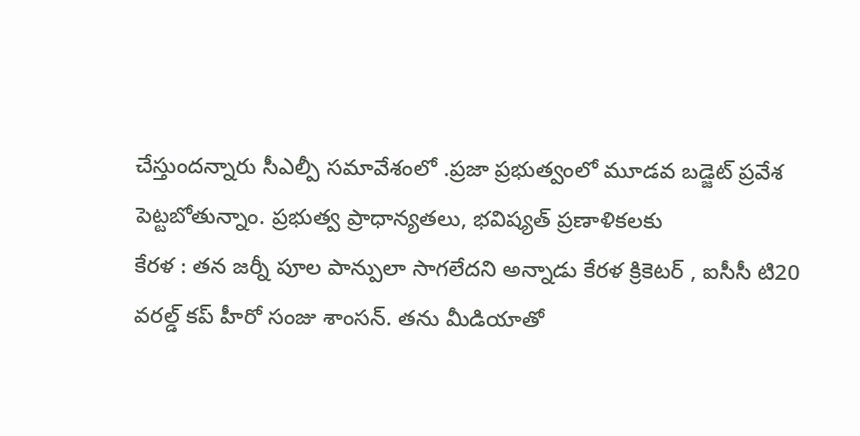చేస్తుందన్నారు సీఎల్పీ సమావేశంలో .ప్రజా ప్రభుత్వంలో మూడవ బడ్జెట్ ప్రవేశ పెట్టబోతున్నాం. ప్రభుత్వ ప్రాధాన్యతలు, భవిష్యత్ ప్రణాళికలకు
కేరళ : తన జర్నీ పూల పాన్పులా సాగలేదని అన్నాడు కేరళ క్రికెటర్ , ఐసీసీ టి20 వరల్డ్ కప్ హీరో సంజు శాంసన్. తను మీడియాతో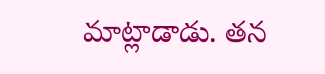మాట్లాడాడు. తన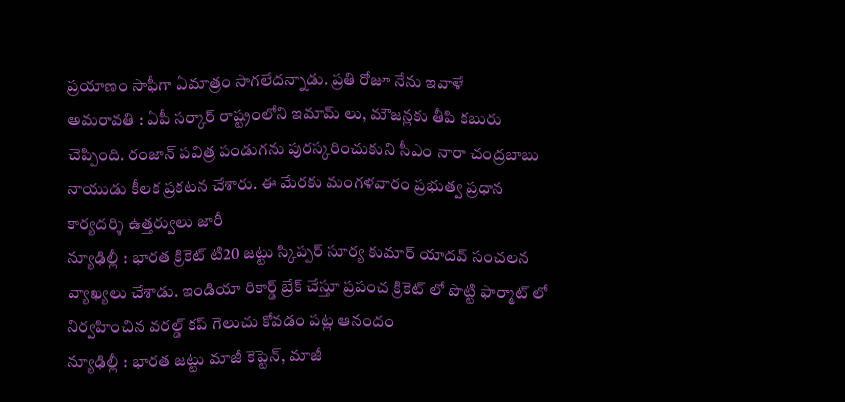ప్రయాణం సాఫీగా ఏమాత్రం సాగలేదన్నాడు. ప్రతి రోజూ నేను ఇవాళే
అమరావతి : ఏపీ సర్కార్ రాష్ట్రంలోని ఇమామ్ లు, మౌజన్లకు తీపి కబురు చెప్పింది. రంజాన్ పవిత్ర పండుగను పురస్కరించుకుని సీఎం నారా చంద్రబాబు నాయుడు కీలక ప్రకటన చేశారు. ఈ మేరకు మంగళవారం ప్రభుత్వ ప్రధాన కార్యదర్శి ఉత్తర్వులు జారీ
న్యూఢిల్లీ : భారత క్రికెట్ టి20 జట్టు స్కిప్పర్ సూర్య కుమార్ యాదవ్ సంచలన వ్యాఖ్యలు చేశాడు. ఇండియా రికార్డ్ బ్రేక్ చేస్తూ ప్రపంచ క్రికెట్ లో పొట్టి ఫార్మాట్ లో నిర్వహించిన వరల్డ్ కప్ గెలుచు కోవడం పట్ల ఆనందం
న్యూఢిల్లీ : భారత జట్టు మాజీ కెప్టెన్, మాజీ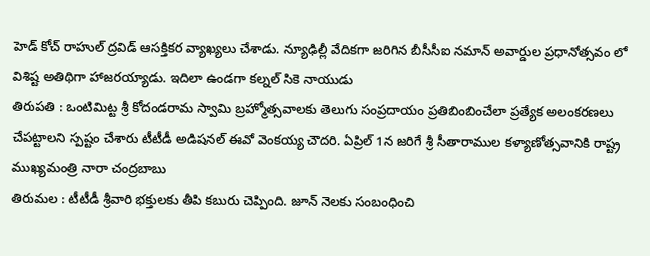హెడ్ కోచ్ రాహుల్ ద్రవిడ్ ఆసక్తికర వ్యాఖ్యలు చేశాడు. న్యూఢిల్లీ వేదికగా జరిగిన బీసీసీఐ నమాన్ అవార్డుల ప్రధానోత్సవం లో విశిష్ట అతిథిగా హాజరయ్యాడు. ఇదిలా ఉండగా కల్నల్ సికె నాయుడు
తిరుపతి : ఒంటిమిట్ట శ్రీ కోదండరామ స్వామి బ్రహ్మోత్సవాలకు తెలుగు సంప్రదాయం ప్రతిబింబించేలా ప్రత్యేక అలంకరణలు చేపట్టాలని స్పష్టం చేశారు టీటీడీ అడిషనల్ ఈవో వెంకయ్య చౌదరి. ఏప్రిల్ 1న జరిగే శ్రీ సీతారాముల కళ్యాణోత్సవానికి రాష్ట్ర ముఖ్యమంత్రి నారా చంద్రబాబు
తిరుమల : టీటీడీ శ్రీవారి భక్తులకు తీపి కబురు చెప్పింది. జూన్ నెలకు సంబంధించి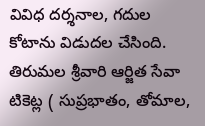వివిధ దర్శనాల, గదుల కోటాను విడుదల చేసింది. తిరుమల శ్రీవారి ఆర్జిత సేవా టికెట్ల ( సుప్రభాతం, తోమాల,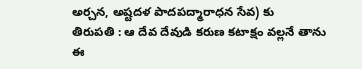అర్చన, అష్టదళ పాదపద్మారాధన సేవ) కు
తిరుపతి : ఆ దేవ దేవుడి కరుణ కటాక్షం వల్లనే తాను ఈ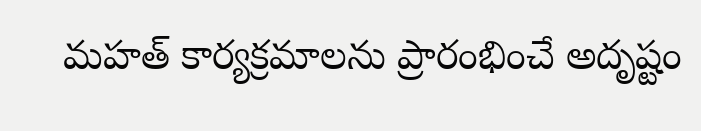మహత్ కార్యక్రమాలను ప్రారంభించే అదృష్టం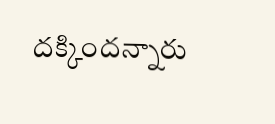దక్కిందన్నారు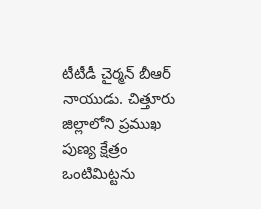టీటీడీ చైర్మన్ బీఆర్ నాయుడు. చిత్తూరు జిల్లాలోని ప్రముఖ పుణ్య క్షేత్రం ఒంటిమిట్టను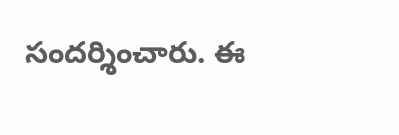సందర్శించారు. ఈ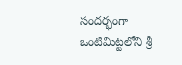సందర్భంగా ఒంటిమిట్టలోని శ్రీ